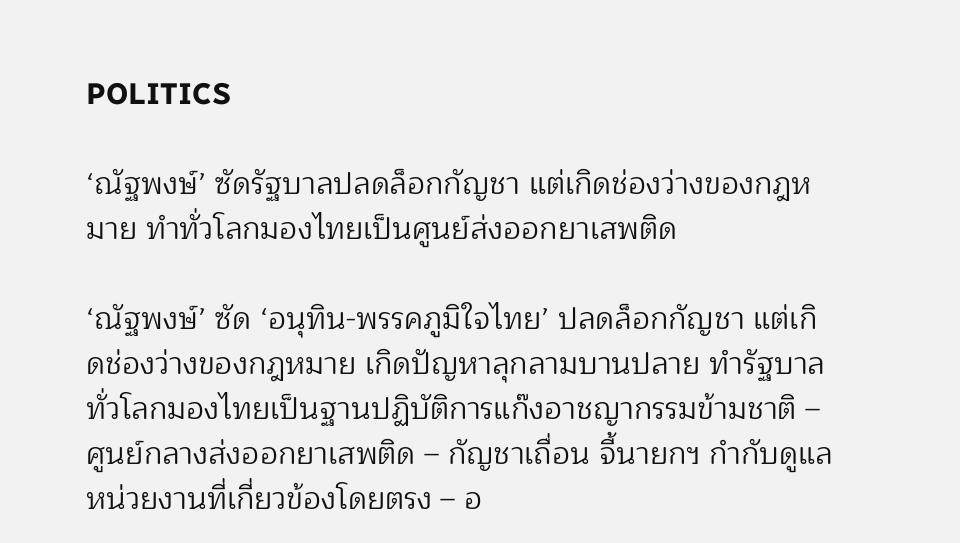POLITICS

‘ณัฐพงษ์’ ซัดรัฐบาลปลดล็อกกัญชา แต่เกิดช่องว่างของกฎหมาย ทำทั่วโลกมองไทยเป็นศูนย์ส่งออกยาเสพติด

‘ณัฐพงษ์’ ซัด ‘อนุทิน-พรรคภูมิใจไทย’ ปลดล็อกกัญชา แต่เกิดช่องว่างของกฎหมาย เกิดปัญหาลุกลามบานปลาย ทำรัฐบาลทั่วโลกมองไทยเป็นฐานปฏิบัติการแก๊งอาชญากรรมข้ามชาติ – ศูนย์กลางส่งออกยาเสพติด – กัญชาเถื่อน จี้นายกฯ กำกับดูแลหน่วยงานที่เกี่ยวข้องโดยตรง – อ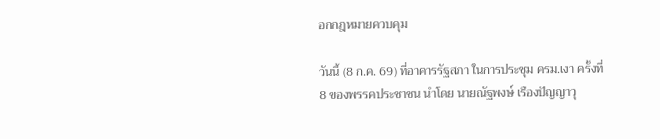อกกฎหมายควบคุม

วันนี้ (8 ก.ค. 69) ที่อาคารรัฐสภา ในการประชุม ครม.เงา ครั้งที่ 8 ของพรรคประชาชน นำโดย นายณัฐพงษ์ เรืองปัญญาวุ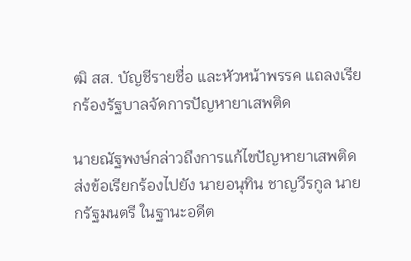ฒิ สส. บัญชีรายชื่อ และหัวหน้าพรรค แถลงเรียกร้องรัฐบาลจัดการปัญหายาเสพติด

นายณัฐพงษ์กล่าวถึงการแก้ไขปัญหายาเสพติด ส่งข้อเรียกร้องไปยัง นายอนุทิน ชาญวีรกูล นายกรัฐมนตรี ในฐานะอดีต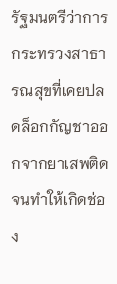รัฐมนตรีว่าการกระทรวงสาธารณสุขที่เคยปลดล็อกกัญชาออกจากยาเสพติดจนทำให้เกิดช่อง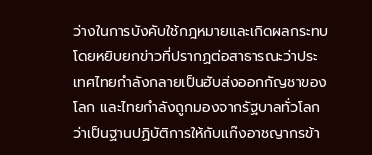ว่างในการบังคับใช้กฎหมายและเกิดผลกระทบ โดยหยิบยกข่าวที่ปรากฏต่อสาธารณะว่าประเทศไทยกำลังกลายเป็นฮับส่งออกกัญชาของโลก และไทยกำลังถูกมองจากรัฐบาลทั่วโลกว่าเป็นฐานปฏิบัติการให้กับแก๊งอาชญากรข้า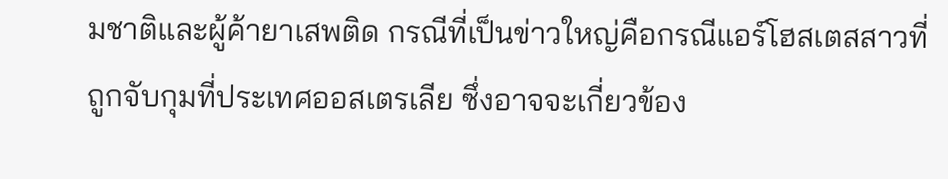มชาติและผู้ค้ายาเสพติด กรณีที่เป็นข่าวใหญ่คือกรณีแอร์โฮสเตสสาวที่ถูกจับกุมที่ประเทศออสเตรเลีย ซึ่งอาจจะเกี่ยวข้อง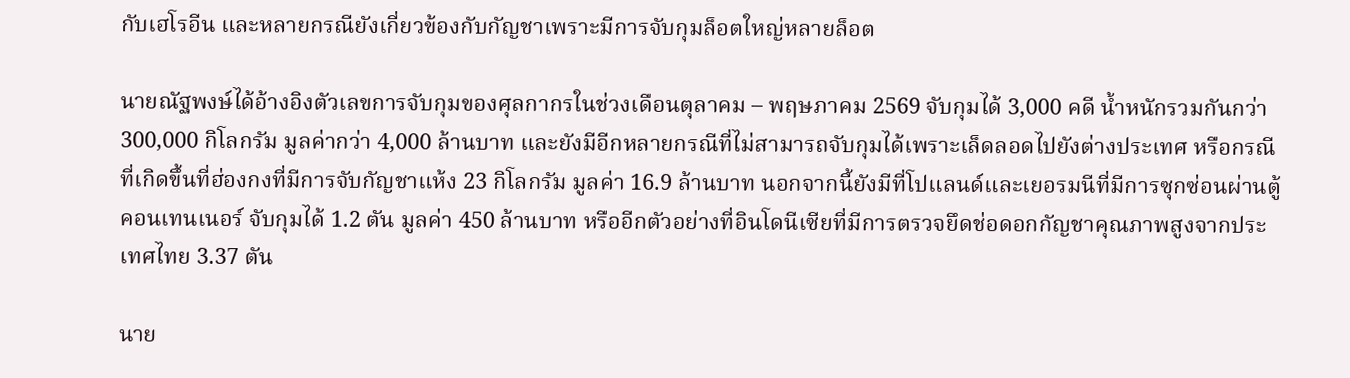กับเฮโรอีน และหลายกรณียังเกี่ยวข้องกับกัญชาเพราะมีการจับกุมล็อตใหญ่หลายล็อต

นายณัฐพงษ์ได้อ้างอิงตัวเลขการจับกุมของศุลกากรในช่วงเดือนตุลาคม – พฤษภาคม 2569 จับกุมได้ 3,000 คดี น้ำหนักรวมกันกว่า 300,000 กิโลกรัม มูลค่ากว่า 4,000 ล้านบาท และยังมีอีกหลายกรณีที่ไม่สามารถจับกุมได้เพราะเล็ดลอดไปยังต่างประเทศ หรือกรณีที่เกิดขึ้นที่ฮ่องกงที่มีการจับกัญชาแห้ง 23 กิโลกรัม มูลค่า 16.9 ล้านบาท นอกจากนี้ยังมีที่โปแลนด์และเยอรมนีที่มีการซุกซ่อนผ่านตู้คอนเทนเนอร์ จับกุมได้ 1.2 ตัน มูลค่า 450 ล้านบาท หรืออีกตัวอย่างที่อินโดนีเซียที่มีการตรวจยึดช่อดอกกัญชาคุณภาพสูงจากประเทศไทย 3.37 ตัน

นาย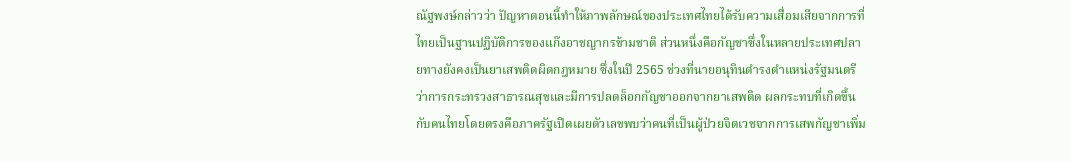ณัฐพงษ์กล่าวว่า ปัญหาตอนนี้ทำให้ภาพลักษณ์ของประเทศไทยได้รับความเสื่อมเสียจากการที่ไทยเป็นฐานปฏิบัติการของแก๊งอาชญากรข้ามชาติ ส่วนหนึ่งคือกัญชาซึ่งในหลายประเทศปลายทางยังคงเป็นยาเสพติดผิดกฎหมาย ซึ่งในปี 2565 ช่วงที่นายอนุทินดำรงตำแหน่งรัฐมนตรีว่าการกระทรวงสาธารณสุขและมีการปลดล็อกกัญชาออกจากยาเสพติด ผลกระทบที่เกิดขึ้นกับคนไทยโดยตรงคือภาครัฐเปิดเผยตัวเลขพบว่าคนที่เป็นผู้ป่วยจิตเวชจากการเสพกัญชาเพิ่ม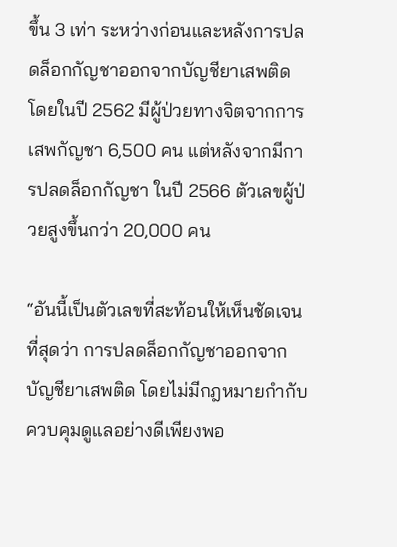ขึ้น 3 เท่า ระหว่างก่อนและหลังการปลดล็อกกัญชาออกจากบัญชียาเสพติด โดยในปี 2562 มีผู้ป่วยทางจิตจากการเสพกัญชา 6,500 คน แต่หลังจากมีการปลดล็อกกัญชา ในปี 2566 ตัวเลขผู้ป่วยสูงขึ้นกว่า 20,000 คน

“อันนี้เป็นตัวเลขที่สะท้อนให้เห็นชัดเจนที่สุดว่า การปลดล็อกกัญชาออกจากบัญชียาเสพติด โดยไม่มีกฎหมายกำกับควบคุมดูแลอย่างดีเพียงพอ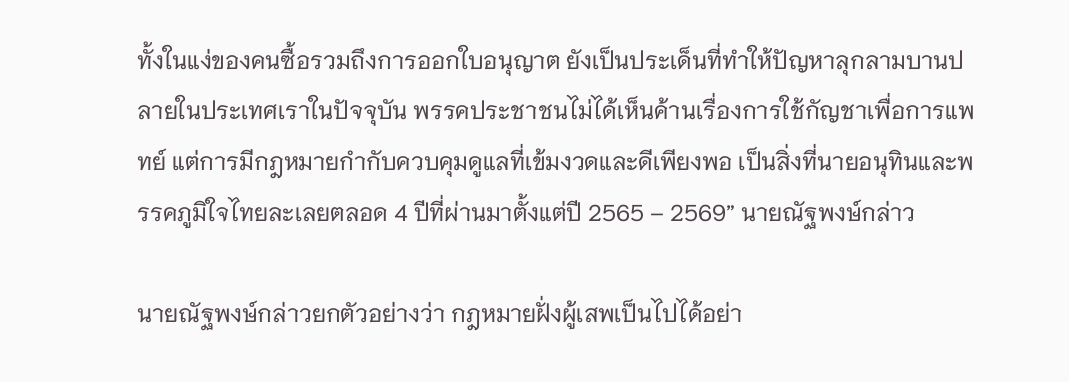ทั้งในแง่ของคนซื้อรวมถึงการออกใบอนุญาต ยังเป็นประเด็นที่ทำให้ปัญหาลุกลามบานปลายในประเทศเราในปัจจุบัน พรรคประชาชนไม่ได้เห็นค้านเรื่องการใช้กัญชาเพื่อการแพทย์ แต่การมีกฎหมายกำกับควบคุมดูแลที่เข้มงวดและดีเพียงพอ เป็นสิ่งที่นายอนุทินและพรรคภูมิใจไทยละเลยตลอด 4 ปีที่ผ่านมาตั้งแต่ปี 2565 – 2569” นายณัฐพงษ์กล่าว

นายณัฐพงษ์กล่าวยกตัวอย่างว่า กฎหมายฝั่งผู้เสพเป็นไปได้อย่า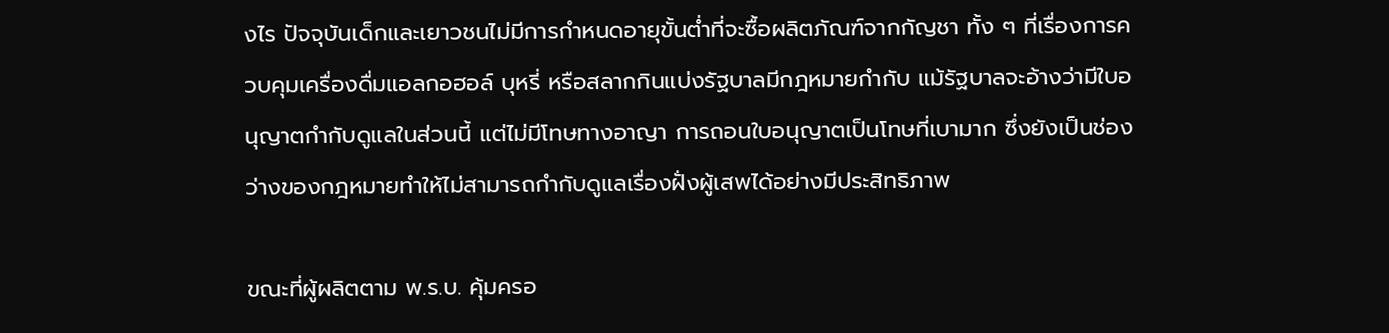งไร ปัจจุบันเด็กและเยาวชนไม่มีการกำหนดอายุขั้นต่ำที่จะซื้อผลิตภัณฑ์จากกัญชา ทั้ง ๆ ที่เรื่องการควบคุมเครื่องดื่มแอลกอฮอล์ บุหรี่ หรือสลากกินแบ่งรัฐบาลมีกฎหมายกำกับ แม้รัฐบาลจะอ้างว่ามีใบอนุญาตกำกับดูแลในส่วนนี้ แต่ไม่มีโทษทางอาญา การถอนใบอนุญาตเป็นโทษที่เบามาก ซึ่งยังเป็นช่องว่างของกฎหมายทำให้ไม่สามารถกำกับดูแลเรื่องฝั่งผู้เสพได้อย่างมีประสิทธิภาพ

ขณะที่ผู้ผลิตตาม พ.ร.บ. คุ้มครอ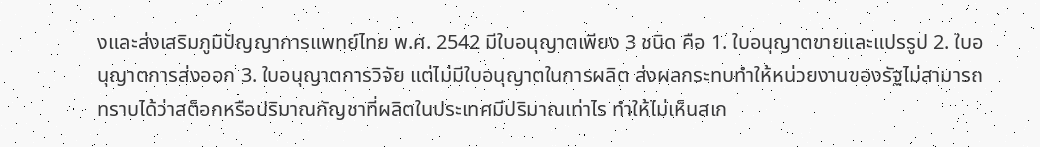งและส่งเสริมภูมิปัญญาการแพทย์ไทย พ.ศ. 2542 มีใบอนุญาตเพียง 3 ชนิด คือ 1. ใบอนุญาตขายและแปรรูป 2. ใบอนุญาตการส่งออก 3. ใบอนุญาตการวิจัย แต่ไม่มีใบอนุญาตในการผลิต ส่งผลกระทบทำให้หน่วยงานของรัฐไม่สามารถทราบได้ว่าสต็อกหรือปริมาณกัญชาที่ผลิตในประเทศมีปริมาณเท่าไร ทำให้ไม่เห็นสเก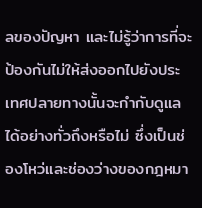ลของปัญหา และไม่รู้ว่าการที่จะป้องกันไม่ให้ส่งออกไปยังประเทศปลายทางนั้นจะกำกับดูแลได้อย่างทั่วถึงหรือไม่ ซึ่งเป็นช่องโหว่และช่องว่างของกฎหมา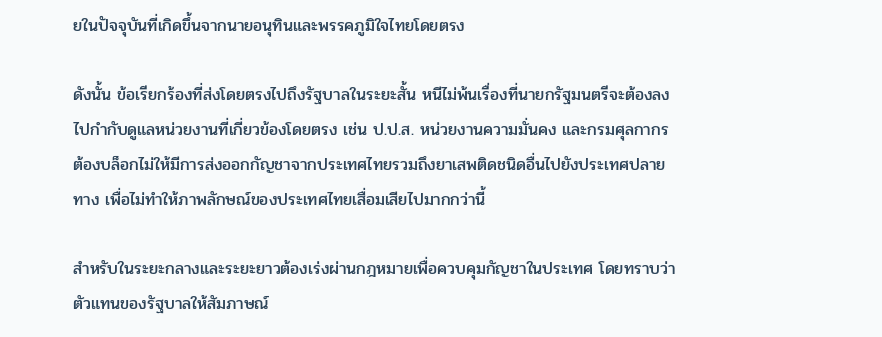ยในปัจจุบันที่เกิดขึ้นจากนายอนุทินและพรรคภูมิใจไทยโดยตรง

ดังนั้น ข้อเรียกร้องที่ส่งโดยตรงไปถึงรัฐบาลในระยะสั้น หนีไม่พ้นเรื่องที่นายกรัฐมนตรีจะต้องลงไปกำกับดูแลหน่วยงานที่เกี่ยวข้องโดยตรง เช่น ป.ป.ส. หน่วยงานความมั่นคง และกรมศุลกากร ต้องบล็อกไม่ให้มีการส่งออกกัญชาจากประเทศไทยรวมถึงยาเสพติดชนิดอื่นไปยังประเทศปลายทาง เพื่อไม่ทำให้ภาพลักษณ์ของประเทศไทยเสื่อมเสียไปมากกว่านี้

สำหรับในระยะกลางและระยะยาวต้องเร่งผ่านกฎหมายเพื่อควบคุมกัญชาในประเทศ โดยทราบว่าตัวแทนของรัฐบาลให้สัมภาษณ์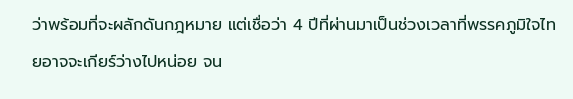ว่าพร้อมที่จะผลักดันกฎหมาย แต่เชื่อว่า 4 ปีที่ผ่านมาเป็นช่วงเวลาที่พรรคภูมิใจไทยอาจจะเกียร์ว่างไปหน่อย จน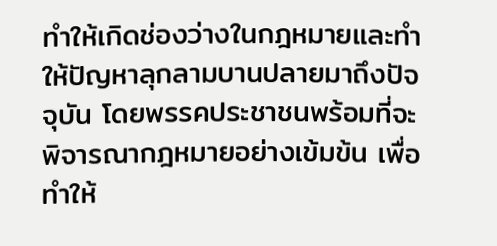ทำให้เกิดช่องว่างในกฎหมายและทำให้ปัญหาลุกลามบานปลายมาถึงปัจจุบัน โดยพรรคประชาชนพร้อมที่จะพิจารณากฎหมายอย่างเข้มข้น เพื่อทำให้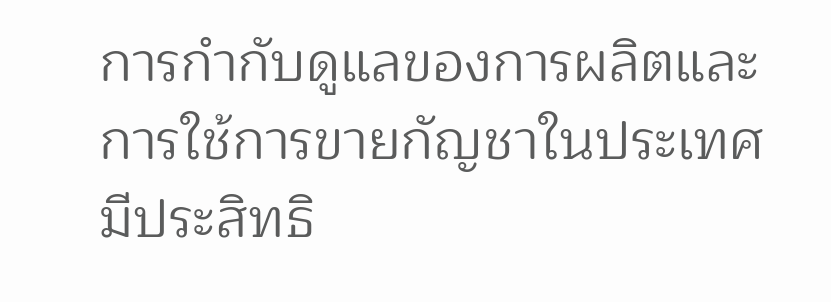การกำกับดูแลของการผลิตและการใช้การขายกัญชาในประเทศมีประสิทธิ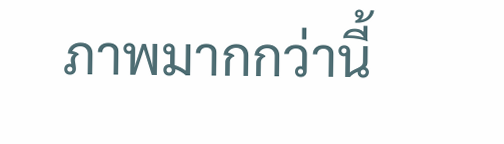ภาพมากกว่านี้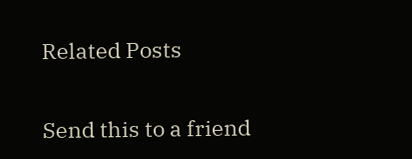Related Posts

Send this to a friend